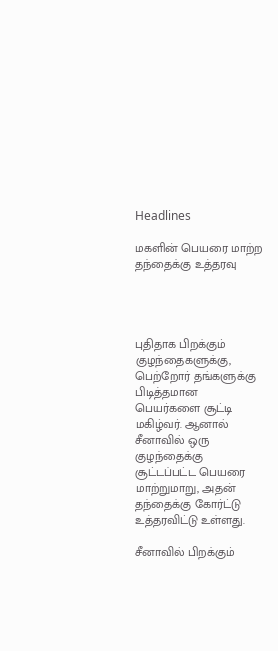Headlines

மகளின் பெயரை மாற்ற தந்தைக்கு உத்தரவு




புதிதாக பிறக்கும் குழந்தைகளுக்கு, பெற்றோர் தங்களுக்கு பிடித்தமான பெயர்களை சூட்டி மகிழ்வர். ஆனால் சீனாவில் ஒரு குழந்தைக்கு சூட்டப்பட்ட பெயரை மாற்றுமாறு, அதன் தந்தைக்கு கோர்ட்டு உத்தரவிட்டு உள்ளது.

சீனாவில் பிறக்கும்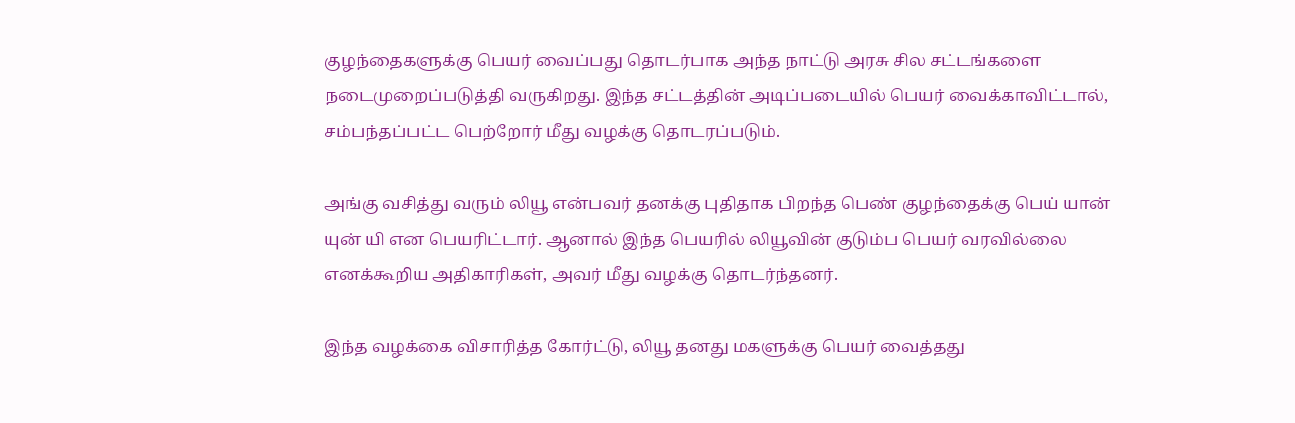குழந்தைகளுக்கு பெயர் வைப்பது தொடர்பாக அந்த நாட்டு அரசு சில சட்டங்களை நடைமுறைப்படுத்தி வருகிறது. இந்த சட்டத்தின் அடிப்படையில் பெயர் வைக்காவிட்டால், சம்பந்தப்பட்ட பெற்றோர் மீது வழக்கு தொடரப்படும்.

அங்கு வசித்து வரும் லியூ என்பவர் தனக்கு புதிதாக பிறந்த பெண் குழந்தைக்கு பெய் யான் யுன் யி என பெயரிட்டார். ஆனால் இந்த பெயரில் லியூவின் குடும்ப பெயர் வரவில்லை எனக்கூறிய அதிகாரிகள், அவர் மீது வழக்கு தொடர்ந்தனர்.

இந்த வழக்கை விசாரித்த கோர்ட்டு, லியூ தனது மகளுக்கு பெயர் வைத்தது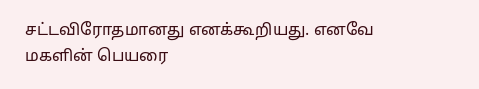சட்டவிரோதமானது எனக்கூறியது. எனவே மகளின் பெயரை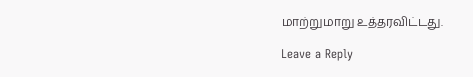மாற்றுமாறு உத்தரவிட்டது.

Leave a Reply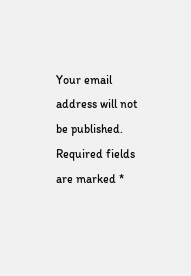Your email address will not be published. Required fields are marked *